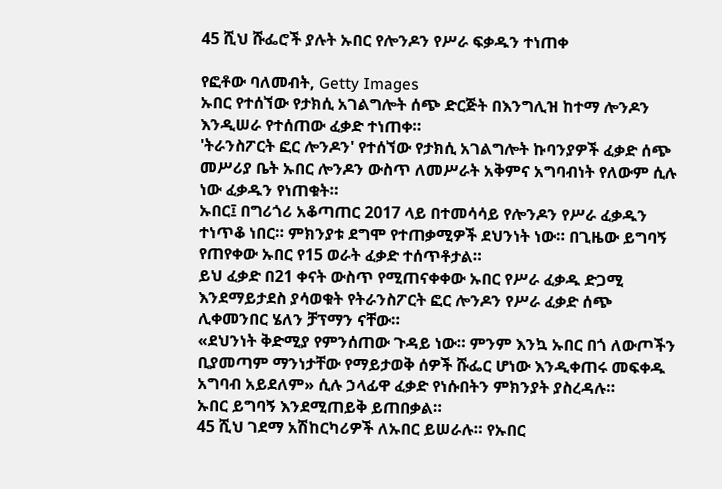45 ሺህ ሹፌሮች ያሉት ኡበር የሎንዶን የሥራ ፍቃዱን ተነጠቀ

የፎቶው ባለመብት, Getty Images
ኡበር የተሰኘው የታክሲ አገልግሎት ሰጭ ድርጅት በእንግሊዝ ከተማ ሎንዶን እንዲሠራ የተሰጠው ፈቃድ ተነጠቀ።
'ትራንስፖርት ፎር ሎንዶን' የተሰኘው የታክሲ አገልግሎት ኩባንያዎች ፈቃድ ሰጭ መሥሪያ ቤት ኡበር ሎንዶን ውስጥ ለመሥራት አቅምና አግባብነት የለውም ሲሉ ነው ፈቃዱን የነጠቁት።
ኡበር፤ በግሪጎሪ አቆጣጠር 2017 ላይ በተመሳሳይ የሎንዶን የሥራ ፈቃዱን ተነጥቆ ነበር። ምክንያቱ ደግሞ የተጠቃሚዎች ደህንነት ነው። በጊዜው ይግባኝ የጠየቀው ኡበር የ15 ወራት ፈቃድ ተሰጥቶታል።
ይህ ፈቃድ በ21 ቀናት ውስጥ የሚጠናቀቀው ኡበር የሥራ ፈቃዱ ድጋሚ እንደማይታደስ ያሳወቁት የትራንስፖርት ፎር ሎንዶን የሥራ ፈቃድ ሰጭ ሊቀመንበር ሄለን ቻፕማን ናቸው።
«ደህንነት ቅድሚያ የምንሰጠው ጉዳይ ነው። ምንም እንኳ ኡበር በጎ ለውጦችን ቢያመጣም ማንነታቸው የማይታወቅ ሰዎች ሹፌር ሆነው እንዲቀጠሩ መፍቀዱ አግባብ አይደለም» ሲሉ ኃላፊዋ ፈቃድ የነሱበትን ምክንያት ያስረዳሉ።
ኡበር ይግባኝ እንደሚጠይቅ ይጠበቃል።
45 ሺህ ገደማ አሽከርካሪዎች ለኡበር ይሠራሉ። የኡበር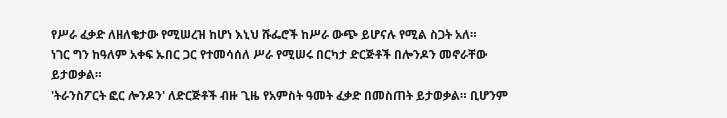የሥራ ፈቃድ ለዘለቄታው የሚሠረዝ ከሆነ እኒህ ሹፌሮች ከሥራ ውጭ ይሆናሉ የሚል ስጋት አለ።
ነገር ግን ከዓለም አቀፍ ኡበር ጋር የተመሳሰለ ሥራ የሚሠሩ በርካታ ድርጅቶች በሎንዶን መኖራቸው ይታወቃል።
'ትራንስፖርት ፎር ሎንዶን' ለድርጅቶች ብዙ ጊዜ የአምስት ዓመት ፈቃድ በመስጠት ይታወቃል። ቢሆንም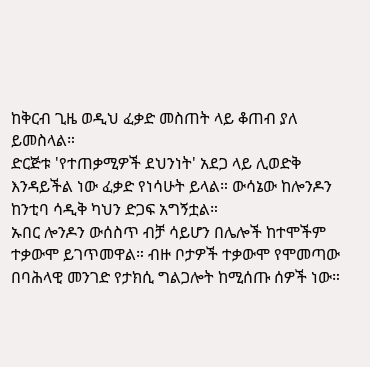ከቅርብ ጊዜ ወዲህ ፈቃድ መስጠት ላይ ቆጠብ ያለ ይመስላል።
ድርጅቱ 'የተጠቃሚዎች ደህንነት' አደጋ ላይ ሊወድቅ እንዳይችል ነው ፈቃድ የነሳሁት ይላል። ውሳኔው ከሎንዶን ከንቲባ ሳዲቅ ካህን ድጋፍ አግኝቷል።
ኡበር ሎንዶን ውሰስጥ ብቻ ሳይሆን በሌሎች ከተሞችም ተቃውሞ ይገጥመዋል። ብዙ ቦታዎች ተቃውሞ የሞመጣው በባሕላዊ መንገድ የታክሲ ግልጋሎት ከሚሰጡ ሰዎች ነው።